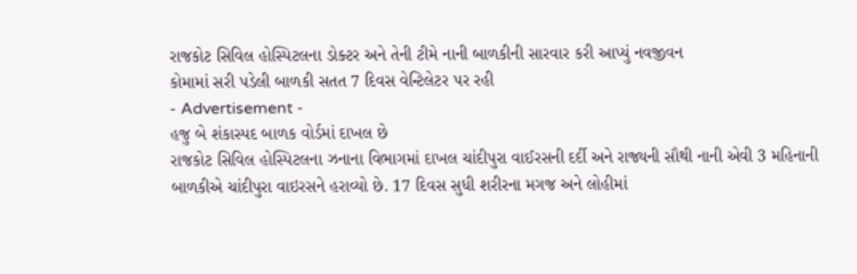રાજકોટ સિવિલ હોસ્પિટલના ડોક્ટર અને તેની ટીમે નાની બાળકીની સારવાર કરી આપ્યું નવજીવન
કોમામાં સરી પડેલી બાળકી સતત 7 દિવસ વેન્ટિલેટર પર રહી
- Advertisement -
હજુ બે શંકાસ્પદ બાળક વોર્ડમાં દાખલ છે
રાજકોટ સિવિલ હોસ્પિટલના ઝનાના વિભાગમાં દાખલ ચાંદીપુરા વાઈરસની દર્દી અને રાજ્યની સૌથી નાની એવી 3 મહિનાની બાળકીએ ચાંદીપુરા વાઇરસને હરાવ્યો છે. 17 દિવસ સુધી શરીરના મગજ અને લોહીમાં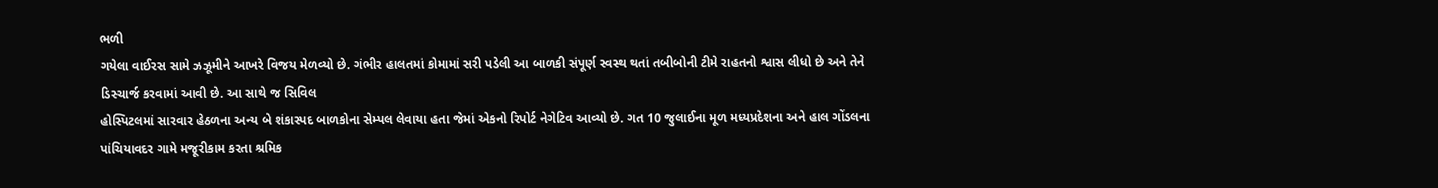ભળી
ગયેલા વાઈરસ સામે ઝઝૂમીને આખરે વિજય મેળવ્યો છે. ગંભીર હાલતમાં કોમામાં સરી પડેલી આ બાળકી સંપૂર્ણ સ્વસ્થ થતાં તબીબોની ટીમે રાહતનો શ્વાસ લીધો છે અને તેને ડિસ્ચાર્જ કરવામાં આવી છે. આ સાથે જ સિવિલ
હોસ્પિટલમાં સારવાર હેઠળના અન્ય બે શંકાસ્પદ બાળકોના સેમ્પલ લેવાયા હતા જેમાં એકનો રિપોર્ટ નેગેટિવ આવ્યો છે. ગત 10 જુલાઈના મૂળ મધ્યપ્રદેશના અને હાલ ગોંડલના પાંચિયાવદર ગામે મજૂરીકામ કરતા શ્રમિક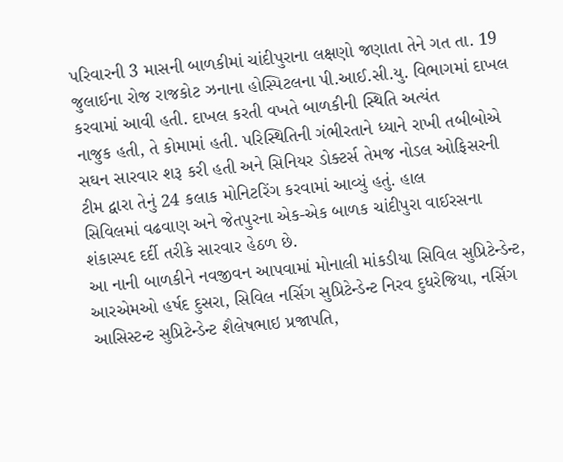પરિવારની 3 માસની બાળકીમાં ચાંદીપુરાના લક્ષણો જણાતા તેને ગત તા. 19 જુલાઈના રોજ રાજકોટ ઝનાના હોસ્પિટલના પી.આઈ.સી.યુ. વિભાગમાં દાખલ કરવામાં આવી હતી. દાખલ કરતી વખતે બાળકીની સ્થિતિ અત્યંત
નાજુક હતી, તે કોમામાં હતી. પરિસ્થિતિની ગંભીરતાને ધ્યાને રાખી તબીબોએ સઘન સારવાર શરૂ કરી હતી અને સિનિયર ડોક્ટર્સ તેમજ નોડલ ઓફિસરની ટીમ દ્વારા તેનું 24 કલાક મોનિટરિંગ કરવામાં આવ્યું હતું. હાલ
સિવિલમાં વઢવાણ અને જેતપુરના એક-એક બાળક ચાંદીપુરા વાઈરસના શંકાસ્પદ દર્દી તરીકે સારવાર હેઠળ છે.
આ નાની બાળકીને નવજીવન આપવામાં મોનાલી માંકડીયા સિવિલ સુપ્રિટેન્ડેન્ટ, આરએમઓ હર્ષદ દુસરા, સિવિલ નર્સિગ સુપ્રિટેન્ડેન્ટ નિરવ દુધરેજિયા, નર્સિગ આસિસ્ટન્ટ સુપ્રિટેન્ડેન્ટ શૈલેષભાઇ પ્રજાપતિ,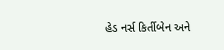હેડ નર્સ કિર્તીબેન અને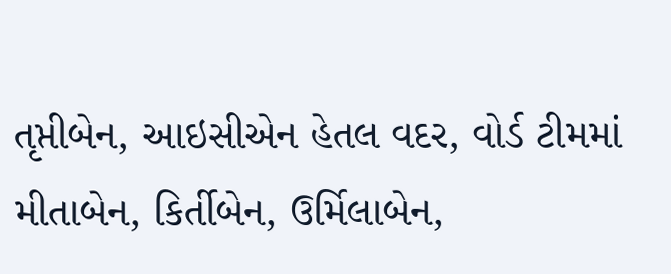તૃપ્તીબેન, આઇસીએન હેતલ વદર, વોર્ડ ટીમમાં મીતાબેન, કિર્તીબેન, ઉર્મિલાબેન,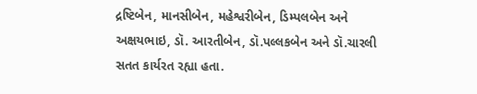દ્રષ્ટિબેન, માનસીબેન, મહેશ્વરીબેન, ડિમ્પલબેન અને અક્ષયભાઇ, ડૉ. આરતીબેન, ડૉ.પલ્લકબેન અને ડૉ.ચારલી સતત કાર્યરત રહ્યા હતા.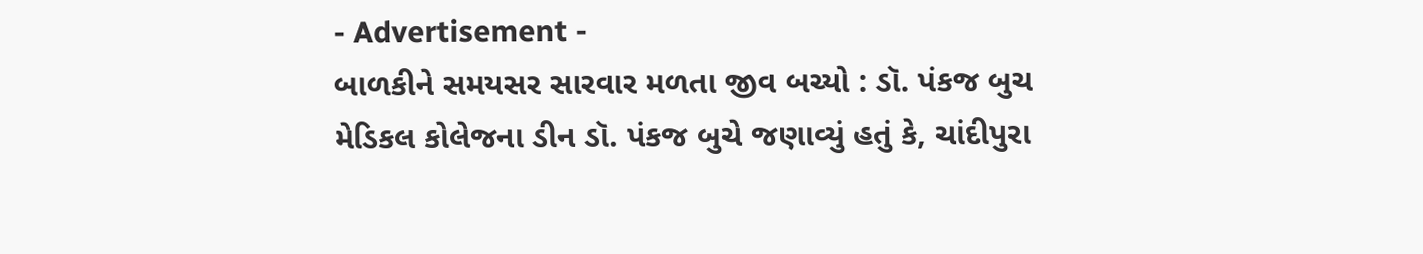- Advertisement -
બાળકીને સમયસર સારવાર મળતા જીવ બચ્યો : ડૉ. પંકજ બુચ
મેડિકલ કોલેજના ડીન ડૉ. પંકજ બુચે જણાવ્યું હતું કે, ચાંદીપુરા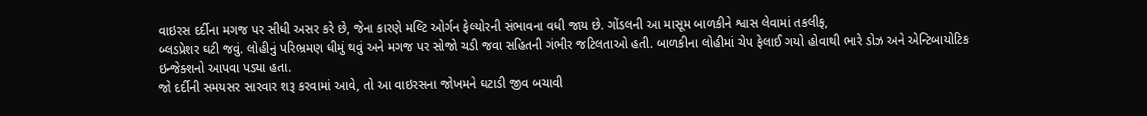વાઇરસ દર્દીના મગજ પર સીધી અસર કરે છે, જેના કારણે મલ્ટિ ઓર્ગન ફેલ્યોરની સંભાવના વધી જાય છે. ગોંડલની આ માસૂમ બાળકીને શ્વાસ લેવામાં તકલીફ,
બ્લડપ્રેશર ઘટી જવું. લોહીનું પરિભ્રમણ ધીમું થવું અને મગજ પર સોજો ચડી જવા સહિતની ગંભીર જટિલતાઓ હતી. બાળકીના લોહીમાં ચેપ ફેલાઈ ગયો હોવાથી ભારે ડોઝ અને એન્ટિબાયોટિક ઇન્જેક્શનો આપવા પડ્યા હતા.
જો દર્દીની સમયસર સારવાર શરૂ કરવામાં આવે, તો આ વાઇરસના જોખમને ઘટાડી જીવ બચાવી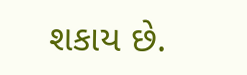શકાય છે.